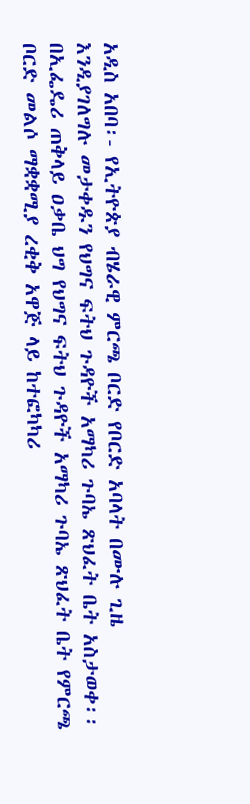አዲስ አበባ፡- የኢትዮጵያ ብሄራዊ ምርጫ ቦርድ የቦርድ አባላት በሙሉ ጊዜ እንዲያገለግሉ መታቀዱን የህግና ፍትህ ጉዳዮች አማካሪ ጉባኤ ጽህፈት ቤት አስታወቀ፡፡
በኢፌዴሪ ጠቅላይ ዐቃቤ ህግ የህግና ፍትህ ጉዳዮች አማካሪ ጉባኤ ጽህፈት ቤት የምርጫ ቦርድ መልሶ ማቋቋሚያ ረቂቅ አዋጅ ላይ ከተፎካካሪ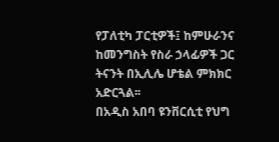የፓለቲካ ፓርቲዎች፤ ከምሁራንና ከመንግስት የስራ ኃላፊዎች ጋር ትናንት በኢሊሌ ሆቴል ምክክር አድርጓል፡፡
በአዲስ አበባ ዩንቨርሲቲ የህግ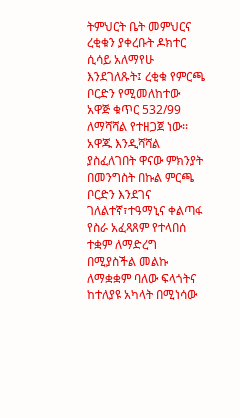ትምህርት ቤት መምህርና ረቂቁን ያቀረቡት ዶክተር ሲሳይ አለማየሁ እንደገለጹት፤ ረቂቁ የምርጫ ቦርድን የሚመለከተው አዋጅ ቁጥር 532/99 ለማሻሻል የተዘጋጀ ነው፡፡ አዋጁ እንዲሻሻል ያስፈለገበት ዋናው ምክንያት በመንግስት በኩል ምርጫ ቦርድን እንደገና ገለልተኛ፣ተዓማኒና ቀልጣፋ የስራ አፈጻጸም የተላበሰ ተቋም ለማድረግ በሚያስችል መልኩ ለማቋቋም ባለው ፍላጎትና ከተለያዩ አካላት በሚነሳው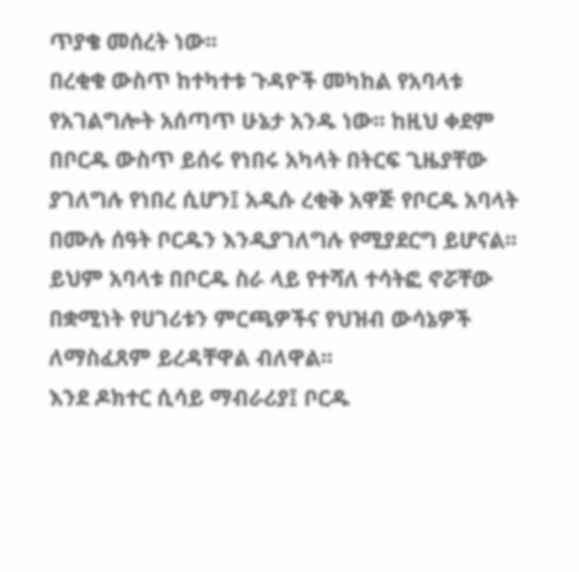ጥያቄ መሰረት ነው፡፡
በረቂቁ ውስጥ ከተካተቱ ጉዳዮች መካከል የአባላቱ የአገልግሎት አሰጣጥ ሁኔታ አንዱ ነው፡፡ ከዚህ ቀደም በቦርዱ ውስጥ ይሰሩ የነበሩ አካላት በትርፍ ጊዜያቸው ያገለግሉ የነበረ ሲሆን፤ አዲሱ ረቂቅ አዋጅ የቦርዱ አባላት በሙሉ ሰዓት ቦርዱን እንዲያገለግሉ የሚያደርግ ይሆናል፡፡ ይህም አባላቱ በቦርዱ ስራ ላይ የተሻለ ተሳትፎ ኖሯቸው በቋሚነት የሀገሪቱን ምርጫዎችና የህዝብ ውሳኔዎች ለማስፈጸም ይረዳቸዋል ብለዋል፡፡
እንደ ዶክተር ሲሳይ ማብራሪያ፤ ቦርዱ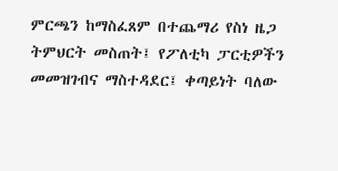ምርጫን ከማስፈጸም በተጨማሪ የስነ ዜጋ ትምህርት መስጠት፤ የፖለቲካ ፓርቲዎችን መመዝገብና ማስተዳደር፤ ቀጣይነት ባለው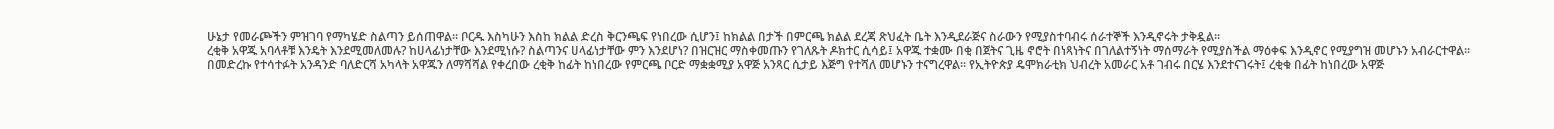ሁኔታ የመራጮችን ምዝገባ የማካሄድ ስልጣን ይሰጠዋል፡፡ ቦርዱ እስካሁን እስከ ክልል ድረስ ቅርንጫፍ የነበረው ሲሆን፤ ከክልል በታች በምርጫ ክልል ደረጃ ጽህፈት ቤት እንዲደራጅና ስራውን የሚያስተባብሩ ሰራተኞች እንዲኖሩት ታቅዷል፡፡
ረቂቅ አዋጁ አባላቶቹ እንዴት እንደሚመለመሉ? ከሀላፊነታቸው እንደሚነሱ? ስልጣንና ሀላፊነታቸው ምን እንደሆነ? በዝርዝር ማስቀመጡን የገለጹት ዶክተር ሲሳይ፤ አዋጁ ተቋሙ በቂ በጀትና ጊዜ ኖሮት በነጻነትና በገለልተኝነት ማሰማራት የሚያስችል ማዕቀፍ እንዲኖር የሚያግዝ መሆኑን አብራርተዋል፡፡
በመድረኩ የተሳተፉት አንዳንድ ባለድርሻ አካላት አዋጁን ለማሻሻል የቀረበው ረቂቅ ከፊት ከነበረው የምርጫ ቦርድ ማቋቋሚያ አዋጅ አንጻር ሲታይ እጅግ የተሻለ መሆኑን ተናግረዋል፡፡ የኢትዮጵያ ዴሞክራቲክ ህብረት አመራር አቶ ገብሩ በርሄ እንደተናገሩት፤ ረቂቁ በፊት ከነበረው አዋጅ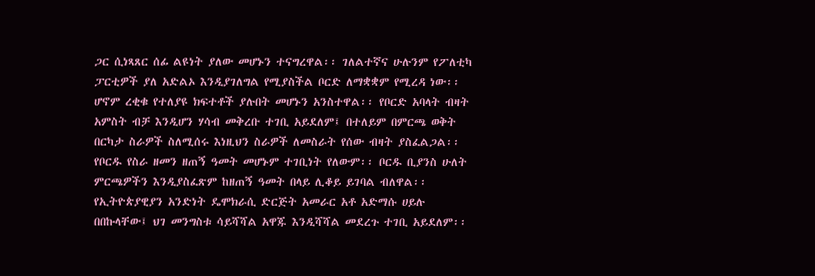ጋር ሲነጻጸር ሰፊ ልዩነት ያለው መሆኑን ተናግረዋል፡፡ ገለልተኛና ሁሉንም የፖለቲካ ፓርቲዎች ያለ አድልኦ እንዲያገለግል የሚያስችል ቦርድ ለማቋቋም የሚረዳ ነው፡፡
ሆኖም ረቂቁ የተለያዩ ክፍተቶች ያሉበት መሆኑን አንስተዋል፡፡ የቦርድ አባላት ብዛት አምስት ብቻ እንዲሆን ሃሳብ መቅረቡ ተገቢ አይደለም፤ በተለይም በምርጫ ወቅት በርካታ ስራዎች ስለሚሰሩ እነዚህን ስራዎች ለመስራት የሰው ብዛት ያስፈልጋል፡፡ የቦርዱ የስራ ዘመን ዘጠኝ ዓመት መሆኑም ተገቢነት የለውም፡፡ ቦርዱ ቢያንስ ሁለት ምርጫዎችን እንዲያስፈጽም ከዘጠኝ ዓመት በላይ ሊቆይ ይገባል ብለዋል፡፡
የኢትዮጵያዊያን አንድነት ዴሞክራሲ ድርጅት አመራር አቶ አድማሱ ሀይሉ በበኩላቸው፤ ህገ መንግስቱ ሳይሻሻል አዋጁ እንዲሻሻል መደረጉ ተገቢ አይደለም፡፡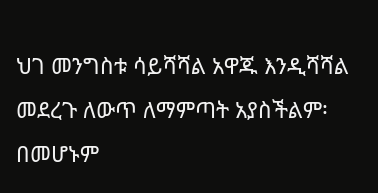ህገ መንግስቱ ሳይሻሻል አዋጁ እንዲሻሻል መደረጉ ለውጥ ለማምጣት አያስችልም፡ በመሆኑም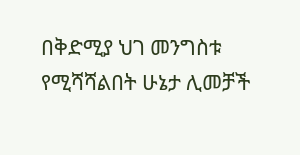በቅድሚያ ህገ መንግስቱ የሚሻሻልበት ሁኔታ ሊመቻች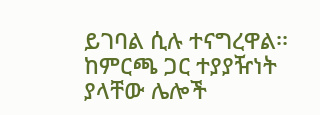ይገባል ሲሉ ተናግረዋል፡፡
ከምርጫ ጋር ተያያዥነት ያላቸው ሌሎች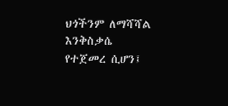ህጎችንም ለማሻሻል እንቅስቃሴ የተጀመረ ሲሆን፤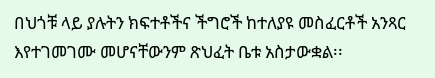በህጎቹ ላይ ያሉትን ክፍተቶችና ችግሮች ከተለያዩ መስፈርቶች አንጻር እየተገመገሙ መሆናቸውንም ጽህፈት ቤቱ አስታውቋል፡፡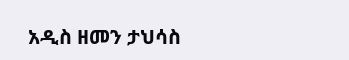አዲስ ዘመን ታህሳስ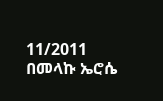11/2011
በመላኩ ኤሮሴ